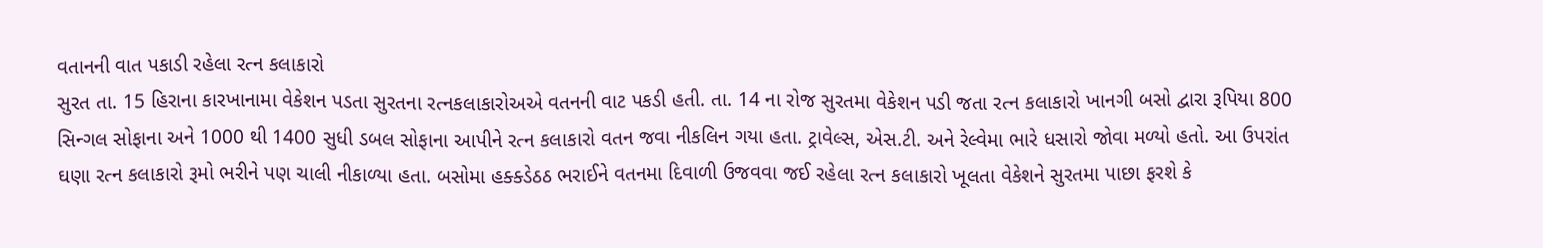વતાનની વાત પકાડી રહેલા રત્ન કલાકારો
સુરત તા. 15 હિરાના કારખાનામા વેકેશન પડતા સુરતના રત્નકલાકારોઅએ વતનની વાટ પકડી હતી. તા. 14 ના રોજ સુરતમા વેકેશન પડી જતા રત્ન કલાકારો ખાનગી બસો દ્વારા રૂપિયા 800 સિન્ગલ સોફાના અને 1000 થી 1400 સુધી ડબલ સોફાના આપીને રત્ન કલાકારો વતન જવા નીકલિન ગયા હતા. ટ્રાવેલ્સ, એસ.ટી. અને રેલ્વેમા ભારે ધસારો જોવા મળ્યો હતો. આ ઉપરાંત ઘણા રત્ન કલાકારો રૂમો ભરીને પણ ચાલી નીકાળ્યા હતા. બસોમા હક્ક્ડેઠઠ ભરાઈને વતનમા દિવાળી ઉજવવા જઈ રહેલા રત્ન કલાકારો ખૂલતા વેકેશને સુરતમા પાછા ફરશે કે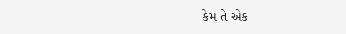કેમ તે એક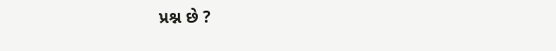પ્રશ્ન છે ?